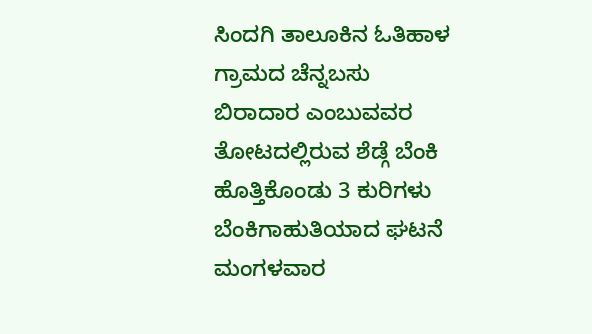ಸಿಂದಗಿ ತಾಲೂಕಿನ ಓತಿಹಾಳ ಗ್ರಾಮದ ಚೆನ್ನಬಸು ಬಿರಾದಾರ ಎಂಬುವವರ ತೋಟದಲ್ಲಿರುವ ಶೆಡ್ಗೆ ಬೆಂಕಿ ಹೊತ್ತಿಕೊಂಡು 3 ಕುರಿಗಳು ಬೆಂಕಿಗಾಹುತಿಯಾದ ಘಟನೆ ಮಂಗಳವಾರ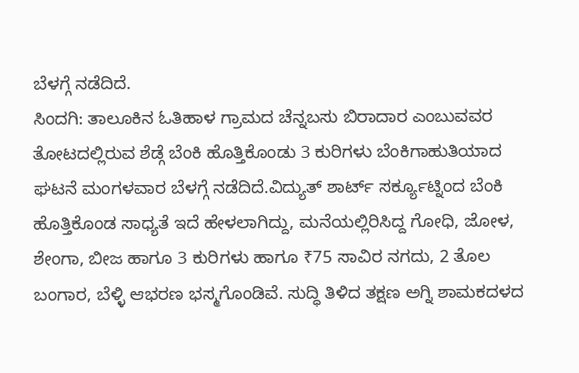ಬೆಳಗ್ಗೆ ನಡೆದಿದೆ.
ಸಿಂದಗಿ: ತಾಲೂಕಿನ ಓತಿಹಾಳ ಗ್ರಾಮದ ಚೆನ್ನಬಸು ಬಿರಾದಾರ ಎಂಬುವವರ ತೋಟದಲ್ಲಿರುವ ಶೆಡ್ಗೆ ಬೆಂಕಿ ಹೊತ್ತಿಕೊಂಡು 3 ಕುರಿಗಳು ಬೆಂಕಿಗಾಹುತಿಯಾದ ಘಟನೆ ಮಂಗಳವಾರ ಬೆಳಗ್ಗೆ ನಡೆದಿದೆ.ವಿದ್ಯುತ್ ಶಾರ್ಟ್ ಸರ್ಕ್ಯೂಟ್ನಿಂದ ಬೆಂಕಿ ಹೊತ್ತಿಕೊಂಡ ಸಾಧ್ಯತೆ ಇದೆ ಹೇಳಲಾಗಿದ್ದು, ಮನೆಯಲ್ಲಿರಿಸಿದ್ದ ಗೋಧಿ, ಜೋಳ, ಶೇಂಗಾ, ಬೀಜ ಹಾಗೂ 3 ಕುರಿಗಳು ಹಾಗೂ ₹75 ಸಾವಿರ ನಗದು, 2 ತೊಲ ಬಂಗಾರ, ಬೆಳ್ಳಿ ಆಭರಣ ಭಸ್ಮಗೊಂಡಿವೆ. ಸುದ್ಧಿ ತಿಳಿದ ತಕ್ಷಣ ಅಗ್ನಿ ಶಾಮಕದಳದ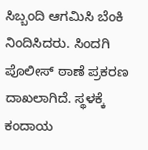ಸಿಬ್ಬಂದಿ ಆಗಮಿಸಿ ಬೆಂಕಿ ನಿಂದಿಸಿದರು. ಸಿಂದಗಿ ಪೊಲೀಸ್ ಠಾಣೆ ಪ್ರಕರಣ ದಾಖಲಾಗಿದೆ. ಸ್ಥಳಕ್ಕೆ ಕಂದಾಯ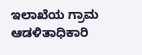ಇಲಾಖೆಯ ಗ್ರಾಮ ಆಡಳಿತಾಧಿಕಾರಿ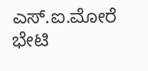ಎಸ್.ಐ.ಮೋರೆ ಭೇಟಿ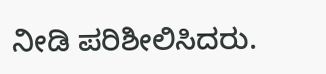ನೀಡಿ ಪರಿಶೀಲಿಸಿದರು.